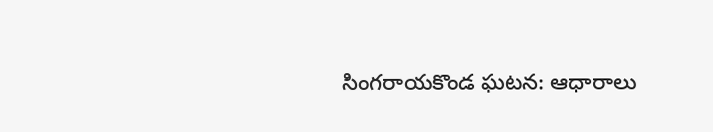సింగరాయకొండ ఘటన: ఆధారాలు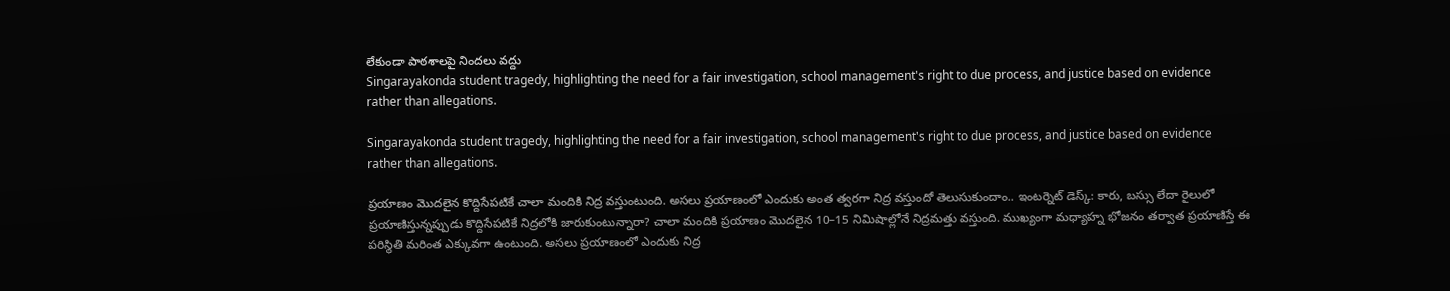లేకుండా పాఠశాలపై నిందలు వద్దు
Singarayakonda student tragedy, highlighting the need for a fair investigation, school management's right to due process, and justice based on evidence rather than allegations.

Singarayakonda student tragedy, highlighting the need for a fair investigation, school management's right to due process, and justice based on evidence rather than allegations.

ప్రయాణం మొదలైన కొద్దిసేపటికే చాలా మందికి నిద్ర వస్తుంటుంది. అసలు ప్రయాణంలో ఎందుకు అంత త్వరగా నిద్ర వస్తుందో తెలుసుకుందాం.. ఇంటర్నెట్ డెస్క్: కారు, బస్సు లేదా రైలులో ప్రయాణిస్తున్నప్పుడు కొద్దిసేపటికే నిద్రలోకి జారుకుంటున్నారా? చాలా మందికి ప్రయాణం మొదలైన 10–15 నిమిషాల్లోనే నిద్రమత్తు వస్తుంది. ముఖ్యంగా మధ్యాహ్న భోజనం తర్వాత ప్రయాణిస్తే ఈ పరిస్థితి మరింత ఎక్కువగా ఉంటుంది. అసలు ప్రయాణంలో ఎందుకు నిద్ర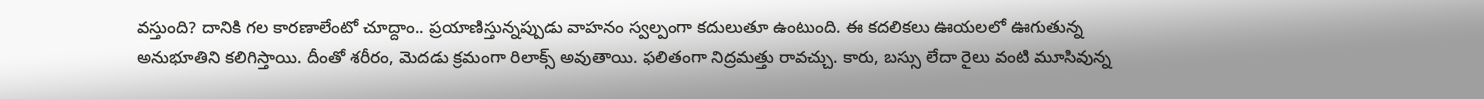వస్తుంది? దానికి గల కారణాలేంటో చూద్దాం.. ప్రయాణిస్తున్నప్పుడు వాహనం స్వల్పంగా కదులుతూ ఉంటుంది. ఈ కదలికలు ఊయలలో ఊగుతున్న అనుభూతిని కలిగిస్తాయి. దీంతో శరీరం, మెదడు క్రమంగా రిలాక్స్ అవుతాయి. ఫలితంగా నిద్రమత్తు రావచ్చు. కారు, బస్సు లేదా రైలు వంటి మూసివున్న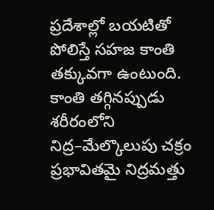ప్రదేశాల్లో బయటితో పోలిస్తే సహజ కాంతి తక్కువగా ఉంటుంది. కాంతి తగ్గినప్పుడు శరీరంలోని నిద్ర–మేల్కొలుపు చక్రం ప్రభావితమై నిద్రమత్తు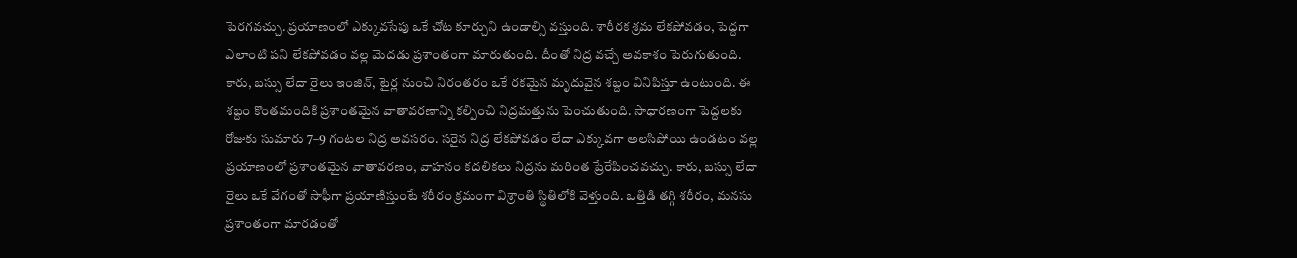పెరగవచ్చు. ప్రయాణంలో ఎక్కువసేపు ఒకే చోట కూర్చుని ఉండాల్సి వస్తుంది. శారీరక శ్రమ లేకపోవడం, పెద్దగా ఎలాంటి పని లేకపోవడం వల్ల మెదడు ప్రశాంతంగా మారుతుంది. దీంతో నిద్ర వచ్చే అవకాశం పెరుగుతుంది. కారు, బస్సు లేదా రైలు ఇంజిన్, టైర్ల నుంచి నిరంతరం ఒకే రకమైన మృదువైన శబ్దం వినిపిస్తూ ఉంటుంది. ఈ శబ్దం కొంతమందికి ప్రశాంతమైన వాతావరణాన్ని కల్పించి నిద్రమత్తును పెంచుతుంది. సాధారణంగా పెద్దలకు రోజుకు సుమారు 7–9 గంటల నిద్ర అవసరం. సరైన నిద్ర లేకపోవడం లేదా ఎక్కువగా అలసిపోయి ఉండటం వల్ల ప్రయాణంలో ప్రశాంతమైన వాతావరణం, వాహనం కదలికలు నిద్రను మరింత ప్రేరేపించవచ్చు. కారు, బస్సు లేదా రైలు ఒకే వేగంతో సాఫీగా ప్రయాణిస్తుంటే శరీరం క్రమంగా విశ్రాంతి స్థితిలోకి వెళ్తుంది. ఒత్తిడి తగ్గి శరీరం, మనసు ప్రశాంతంగా మారడంతో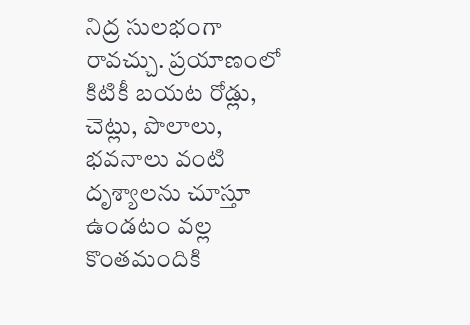నిద్ర సులభంగా రావచ్చు. ప్రయాణంలో కిటికీ బయట రోడ్లు, చెట్లు, పొలాలు, భవనాలు వంటి దృశ్యాలను చూస్తూ ఉండటం వల్ల కొంతమందికి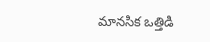మానసిక ఒత్తిడి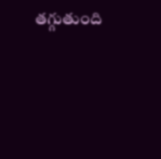తగ్గుతుంది